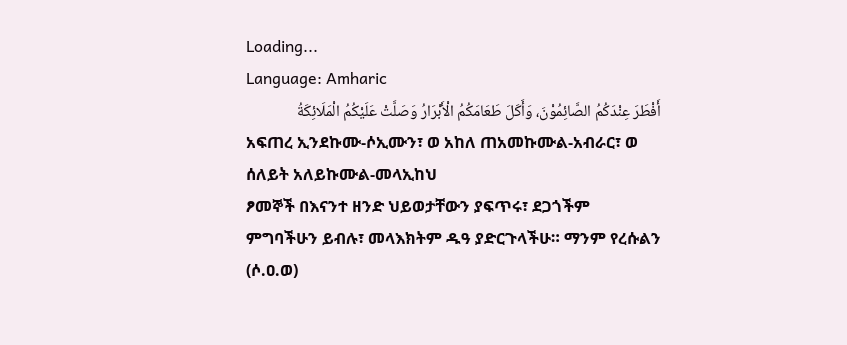Loading...
Language: Amharic
أَفْطَرَ عِنْدَكُمُ الصَّائِمُوْنَ، وَأَكَلَ طَعَامَكُمُ الْأَبْرَارُ وَصَلَّتْ عَلَيْكُمُ الْمَلَائِكَةُ
አፍጠረ ኢንደኩሙ-ሶኢሙን፣ ወ አከለ ጠአመኩሙል-አብራር፣ ወ ሰለይት አለይኩሙል-መላኢከህ
ፆመኞች በእናንተ ዘንድ ህይወታቸውን ያፍጥሩ፣ ደጋጎችም ምግባችሁን ይብሉ፣ መላእክትም ዱዓ ያድርጉላችሁ። ማንም የረሱልን (ሶ.ዐ.ወ)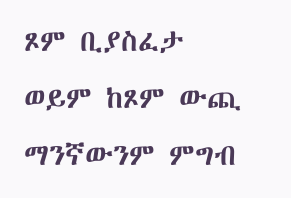ጾም ቢያስፈታ ወይም ከጾም ውጪ ማንኛውንም ምግብ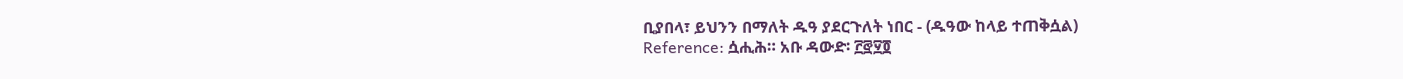ቢያበላ፣ ይህንን በማለት ዱዓ ያደርጉለት ነበር - (ዱዓው ከላይ ተጠቅሷል)
Reference: ሷሒሕ። አቡ ዳውድ፡ ፫፸፶፬